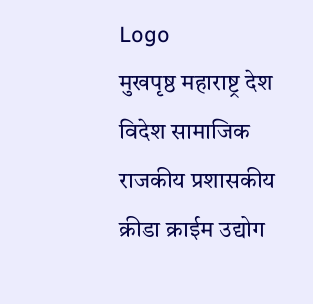Logo
मुखपृष्ठ महाराष्ट्र देश विदेश सामाजिक राजकीय प्रशासकीय क्रीडा क्राईम उद्योग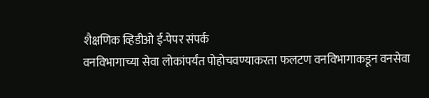शैक्षणिक व्हिडीओ ई-पेपर संपर्क
वनविभागाच्या सेवा लोकांपर्यंत पोहोचवण्याकरता फलटण वनविभागाकडून वनसेवा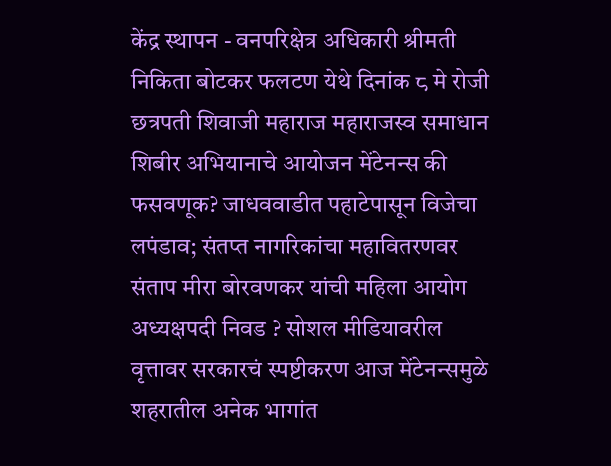केंद्र स्थापन - वनपरिक्षेत्र अधिकारी श्रीमती निकिता बोटकर फलटण येथे दिनांक ८ मे रोजी छत्रपती शिवाजी महाराज महाराजस्व समाधान शिबीर अभियानाचे आयोजन मेंटेनन्स की फसवणूक? जाधववाडीत पहाटेपासून विजेचा लपंडाव; संतप्त नागरिकांचा महावितरणवर संताप मीरा बोरवणकर यांची महिला आयोग अध्यक्षपदी निवड ? सोशल मीडियावरील वृत्तावर सरकारचं स्पष्टीकरण आज मेंटेनन्समुळे शहरातील अनेक भागांत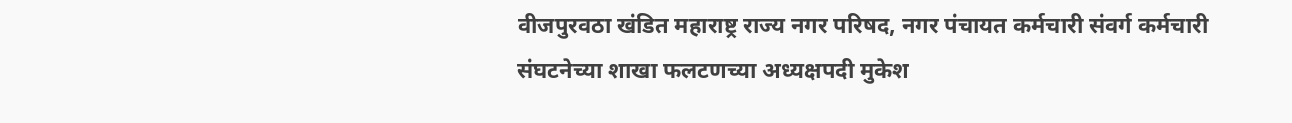वीजपुरवठा खंडित महाराष्ट्र राज्य नगर परिषद, नगर पंचायत कर्मचारी संवर्ग कर्मचारी संघटनेच्या शाखा फलटणच्या अध्यक्षपदी मुकेश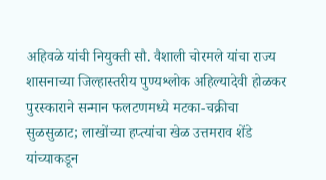अहिवळे यांची नियुक्ती सौ. वैशाली चोरमले यांचा राज्य शासनाच्या जिल्हास्तरीय पुण्यश्लोक अहिल्यादेवी होळकर पुरस्काराने सन्मान फलटणमध्ये मटका-चक्रीचा सुळसुळाट; लाखोंच्या हप्त्यांचा खेळ उत्तमराव शेंडे यांच्याकडून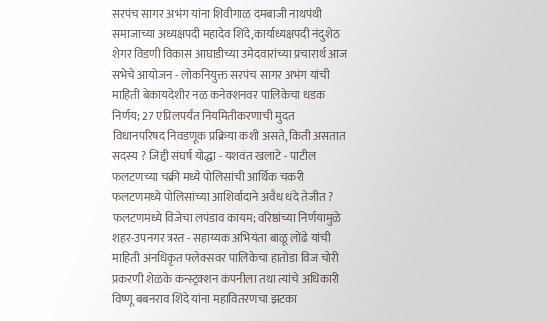सरपंच सागर अभंग यांना शिवीगाळ दमबाजी नाथपंथी समाजाच्या अध्यक्षपदी महादेव शिंदे,कार्याध्यक्षपदी नंदुशेठ शेगर विडणी विकास आघाडीच्या उमेदवारांच्या प्रचारार्थ आज सभेचे आयोजन - लोकनियुक्त सरपंच सागर अभंग यांची माहिती बेकायदेशीर नळ कनेक्शनवर पालिकेचा धडक निर्णय; 27 एप्रिलपर्यंत नियमितीकरणाची मुदत विधानपरिषद निवडणूक प्रक्रिया कशी असते, किती असतात सदस्य ? जिद्दी संघर्ष योद्धा - यशवंत खलाटे - पाटील फलटणच्या चक्री मध्ये पोलिसांची आर्थिक चकरी फलटणमध्ये पोलिसांच्या आशिर्वादाने अवैध धंदे तेजीत ? फलटणमध्ये विजेचा लपंडाव कायम; वरिष्ठांच्या निर्णयामुळे शहर-उपनगर त्रस्त - सहाय्यक अभियंता बाळू लोंढे यांची माहिती अनधिकृत फ्लेक्सवर पालिकेचा हातोडा विज चोरी प्रकरणी शेळके कन्स्ट्रक्शन कंपनीला तथा त्यांचे अधिकारी विष्णू बबनराव शिंदे यांना महावितरणचा झटका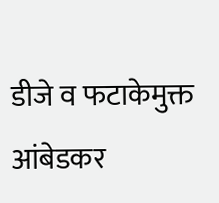डीजे व फटाकेमुक्त आंबेडकर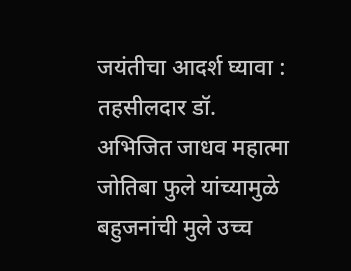जयंतीचा आदर्श घ्यावा : तहसीलदार डॉ. अभिजित जाधव महात्मा जोतिबा फुले यांच्यामुळे  बहुजनांची मुले उच्च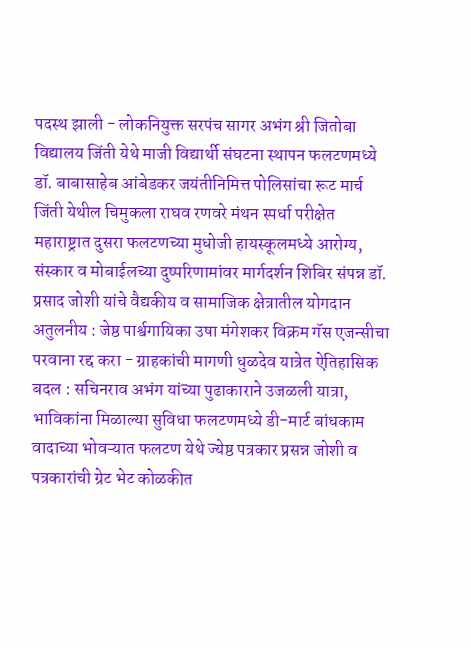पदस्थ झाली - लोकनियुक्त सरपंच सागर अभंग श्री जितोबा विद्यालय जिंती येथे माजी विद्यार्थी संघटना स्थापन फलटणमध्ये डॉ. बाबासाहेब आंबेडकर जयंतीनिमित्त पोलिसांचा रूट मार्च जिंती येथील चिमुकला राघव रणवरे मंथन स्पर्धा परीक्षेत महाराष्ट्रात दुसरा फलटणच्या मुधोजी हायस्कूलमध्ये आरोग्य, संस्कार व मोबाईलच्या दुष्परिणामांवर मार्गदर्शन शिबिर संपन्न डॉ. प्रसाद जोशी यांचे वैद्यकीय व सामाजिक क्षेत्रातील योगदान अतुलनीय : जेष्ठ पार्श्वगायिका उषा मंगेशकर विक्रम गॅस एजन्सीचा परवाना रद्द करा - ग्राहकांची मागणी धुळदेव यात्रेत ऐतिहासिक बदल : सचिनराव अभंग यांच्या पुढाकाराने उजळली यात्रा, भाविकांना मिळाल्या सुविधा फलटणमध्ये डी-मार्ट बांधकाम वादाच्या भोवऱ्यात फलटण येथे ज्येष्ठ पत्रकार प्रसन्न जोशी व पत्रकारांची ग्रेट भेट कोळकीत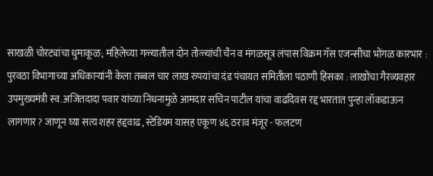साखळी चोरट्यांचा धुमाकूळ; महिलेच्या गळ्यातील दोन तोळ्यांची चैन व मंगळसूत्र लंपास विक्रम गॅस एजन्सीचा भोंगळ कारभार : पुरवठा विभागाच्या अधिकाऱ्यांनी केला तब्बल चार लाख रुपयांचा दंड पंचायत समितीला पठाणी हिसका : लाखोंचा गैरव्यवहार उपमुख्यमंत्री स्व. अजितदादा पवार यांच्या निधनामुळे आमदार सचिन पाटील यांचा वाढदिवस रद्द भारतात पुन्हा लॉकडाऊन लागणार? जाणून घ्या सत्य शहर हद्दवाढ, स्टेडियम यासह एकूण ४६ ठराव मंजूर - फलटण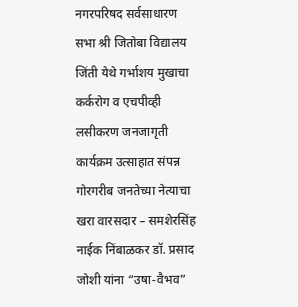नगरपरिषद सर्वसाधारण सभा श्री जितोबा विद्यालय जिंती येथे गर्भाशय मुखाचा कर्करोग व एचपीव्ही लसीकरण जनजागृती कार्यक्रम उत्साहात संपन्न गोरगरीब जनतेच्या नेत्याचा खरा वारसदार – समशेरसिंह नाईक निंबाळकर डॉ. प्रसाद जोशी यांना “उषा-वैभव”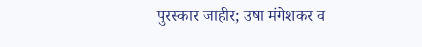पुरस्कार जाहीर; उषा मंगेशकर व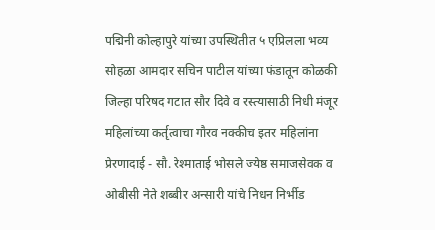पद्मिनी कोल्हापुरे यांच्या उपस्थितीत ५ एप्रिलला भव्य सोहळा आमदार सचिन पाटील यांच्या फंडातून कोळकी जिल्हा परिषद गटात सौर दिवे व रस्त्यासाठी निधी मंजूर महिलांच्या कर्तृत्वाचा गौरव नक्कीच इतर महिलांना प्रेरणादाई - सौ. रेश्माताई भोसले ज्येष्ठ समाजसेवक व ओबीसी नेते शब्बीर अन्सारी यांचे निधन निर्भीड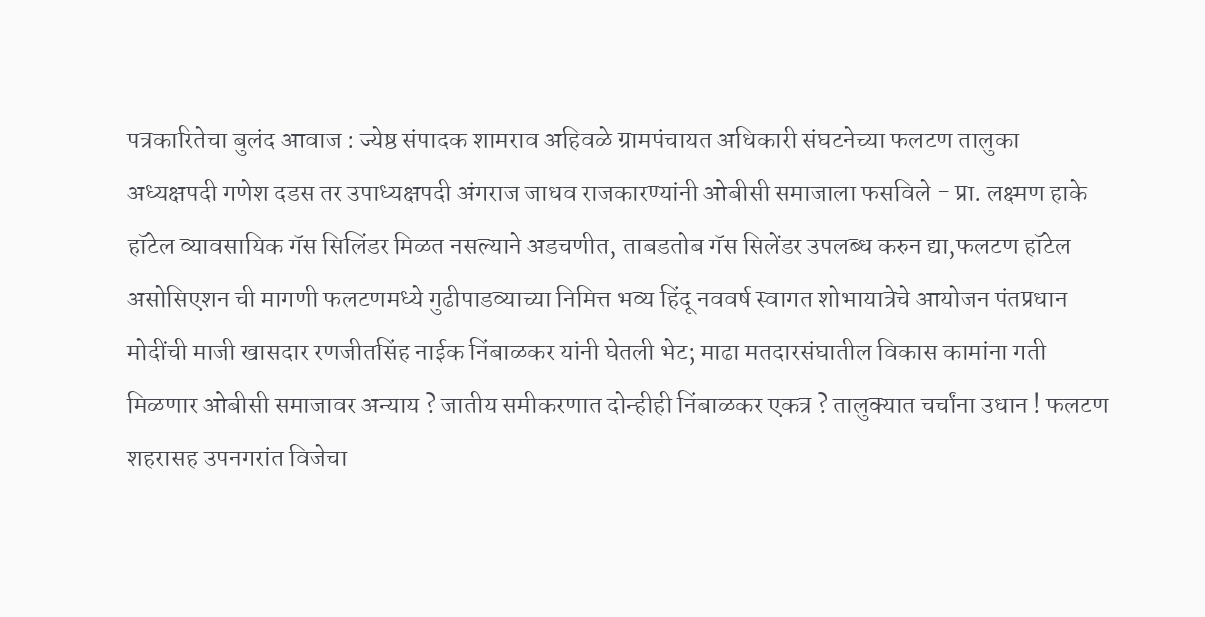पत्रकारितेचा बुलंद आवाज : ज्येष्ठ संपादक शामराव अहिवळे ग्रामपंचायत अधिकारी संघटनेच्या फलटण तालुका अध्यक्षपदी गणेश दडस तर उपाध्यक्षपदी अंगराज जाधव राजकारण्यांनी ओबीसी समाजाला फसविले - प्रा. लक्ष्मण हाके हॉटेल व्यावसायिक गॅस सिलिंडर मिळत नसल्याने अडचणीत, ताबडतोब गॅस सिलेंडर उपलब्ध करुन द्या,फलटण हॉटेल असोसिएशन ची मागणी फलटणमध्ये गुढीपाडव्याच्या निमित्त भव्य हिंदू नववर्ष स्वागत शोभायात्रेचे आयोजन पंतप्रधान मोदींची माजी खासदार रणजीतसिंह नाईक निंबाळकर यांनी घेतली भेट; माढा मतदारसंघातील विकास कामांना गती मिळणार ओबीसी समाजावर अन्याय ? जातीय समीकरणात दोन्हीही निंबाळकर एकत्र ? तालुक्यात चर्चांना उधान ! फलटण शहरासह उपनगरांत विजेचा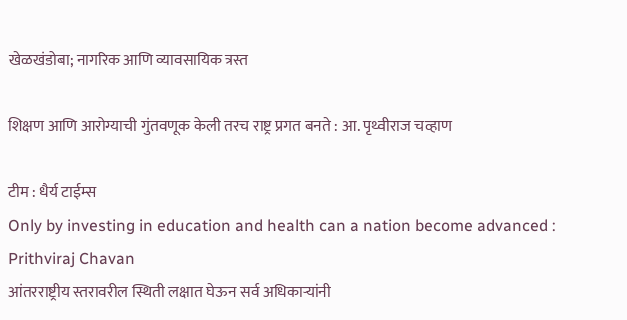खेळखंडोबा; नागरिक आणि व्यावसायिक त्रस्त

शिक्षण आणि आरोग्याची गुंतवणूक केली तरच राष्ट्र प्रगत बनते : आ. पृथ्वीराज चव्हाण

टीम : धैर्य टाईम्स
Only by investing in education and health can a nation become advanced : Prithviraj Chavan
आंतरराष्ट्रीय स्तरावरील स्थिती लक्षात घेऊन सर्व अधिकाऱ्यांनी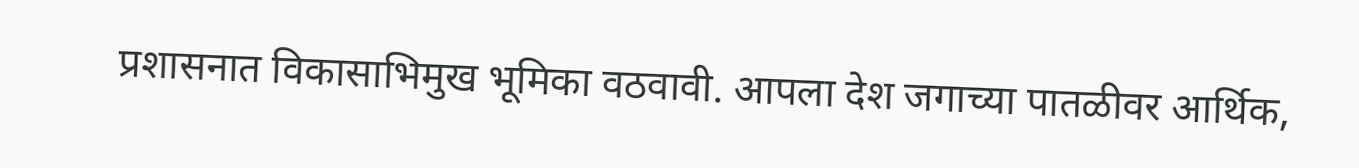प्रशासनात विकासाभिमुख भूमिका वठवावी. आपला देश जगाच्या पातळीवर आर्थिक,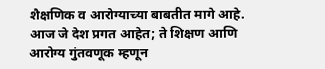शैक्षणिक व आरोग्याच्या बाबतीत मागे आहे. आज जे देश प्रगत आहेत; ते शिक्षण आणि आरोग्य गुंतवणूक म्हणून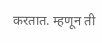करतात. म्हणून ती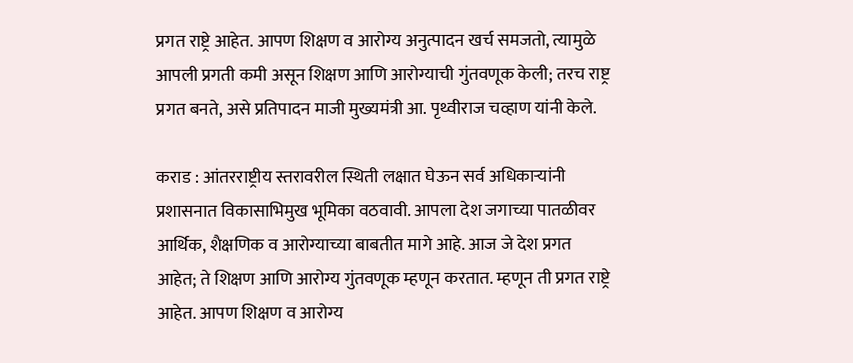प्रगत राष्ट्रे आहेत. आपण शिक्षण व आरोग्य अनुत्पादन खर्च समजतो, त्यामुळे आपली प्रगती कमी असून शिक्षण आणि आरोग्याची गुंतवणूक केली; तरच राष्ट्र प्रगत बनते, असे प्रतिपादन माजी मुख्यमंत्री आ. पृथ्वीराज चव्हाण यांनी केले.

कराड : आंतरराष्ट्रीय स्तरावरील स्थिती लक्षात घेऊन सर्व अधिकाऱ्यांनी प्रशासनात विकासाभिमुख भूमिका वठवावी. आपला देश जगाच्या पातळीवर आर्थिक, शैक्षणिक व आरोग्याच्या बाबतीत मागे आहे. आज जे देश प्रगत आहेत; ते शिक्षण आणि आरोग्य गुंतवणूक म्हणून करतात. म्हणून ती प्रगत राष्ट्रे आहेत. आपण शिक्षण व आरोग्य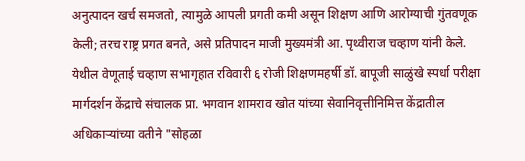अनुत्पादन खर्च समजतो, त्यामुळे आपली प्रगती कमी असून शिक्षण आणि आरोग्याची गुंतवणूक केली; तरच राष्ट्र प्रगत बनते, असे प्रतिपादन माजी मुख्यमंत्री आ. पृथ्वीराज चव्हाण यांनी केले.
येथील वेणूताई चव्हाण सभागृहात रविवारी ६ रोजी शिक्षणमहर्षी डॉ. बापूजी साळुंखे स्पर्धा परीक्षा मार्गदर्शन केंद्राचे संचालक प्रा. भगवान शामराव खोत यांच्या सेवानिवृत्तीनिमित्त केंद्रातील अधिकाऱ्यांच्या वतीने "सोहळा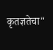कृतज्ञतेचा"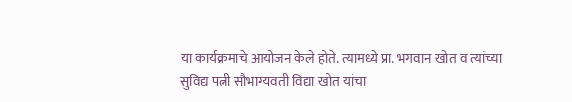या कार्यक्रमाचे आयोजन केले होते. त्यामध्ये प्रा. भगवान खोत व त्यांच्या सुविद्य पत्नी सौभाग्यवती विद्या खोत यांचा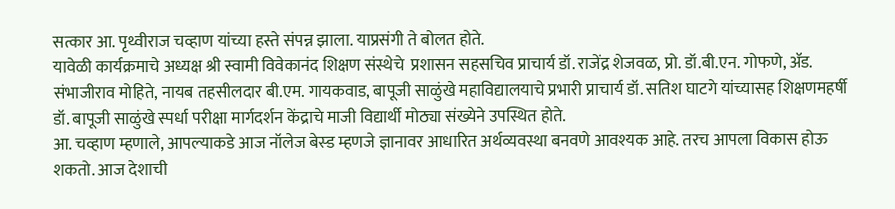सत्कार आ. पृथ्वीराज चव्हाण यांच्या हस्ते संपन्न झाला. याप्रसंगी ते बोलत होते.
यावेळी कार्यक्रमाचे अध्यक्ष श्री स्वामी विवेकानंद शिक्षण संस्थेचे  प्रशासन सहसचिव प्राचार्य डॉ. राजेंद्र शेजवळ, प्रो. डॉ.बी.एन. गोफणे, ॲड. संभाजीराव मोहिते, नायब तहसीलदार बी.एम. गायकवाड, बापूजी साळुंखे महाविद्यालयाचे प्रभारी प्राचार्य डॉ. सतिश घाटगे यांच्यासह शिक्षणमहर्षी डॉ. बापूजी साळुंखे स्पर्धा परीक्षा मार्गदर्शन केंद्राचे माजी विद्यार्थी मोठ्या संख्येने उपस्थित होते.
आ. चव्हाण म्हणाले, आपल्याकडे आज नॉलेज बेस्ड म्हणजे ज्ञानावर आधारित अर्थव्यवस्था बनवणे आवश्यक आहे. तरच आपला विकास होऊ शकतो. आज देशाची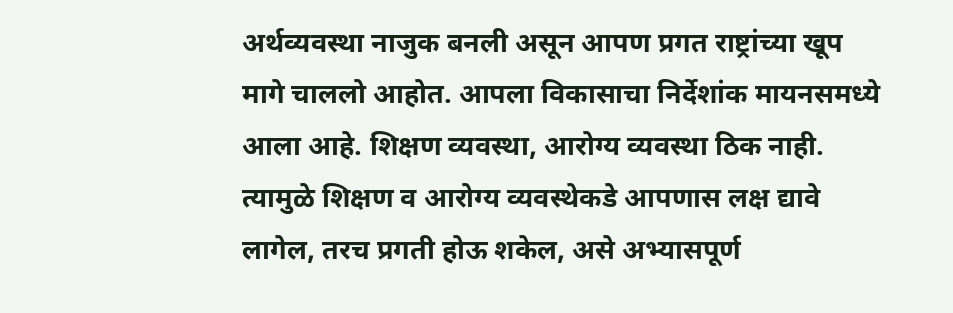अर्थव्यवस्था नाजुक बनली असून आपण प्रगत राष्ट्रांच्या खूप मागे चाललो आहोत. आपला विकासाचा निर्देशांक मायनसमध्ये आला आहे. शिक्षण व्यवस्था, आरोग्य व्यवस्था ठिक नाही. त्यामुळे शिक्षण व आरोग्य व्यवस्थेकडे आपणास लक्ष द्यावे लागेल, तरच प्रगती होऊ शकेल, असे अभ्यासपूर्ण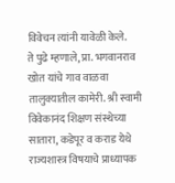विवेचन त्यांनी यावेळी केले.
ते पुढे म्हणाले, प्रा. भगवानराव खोत यांचे गाव वाळवा तालुक्यातील कामेरी. श्री स्वामी विवेकानंद शिक्षण संस्थेच्या सातारा, कडेपूर व कराड येथे राज्यशास्त्र विषयाचे प्राध्यापक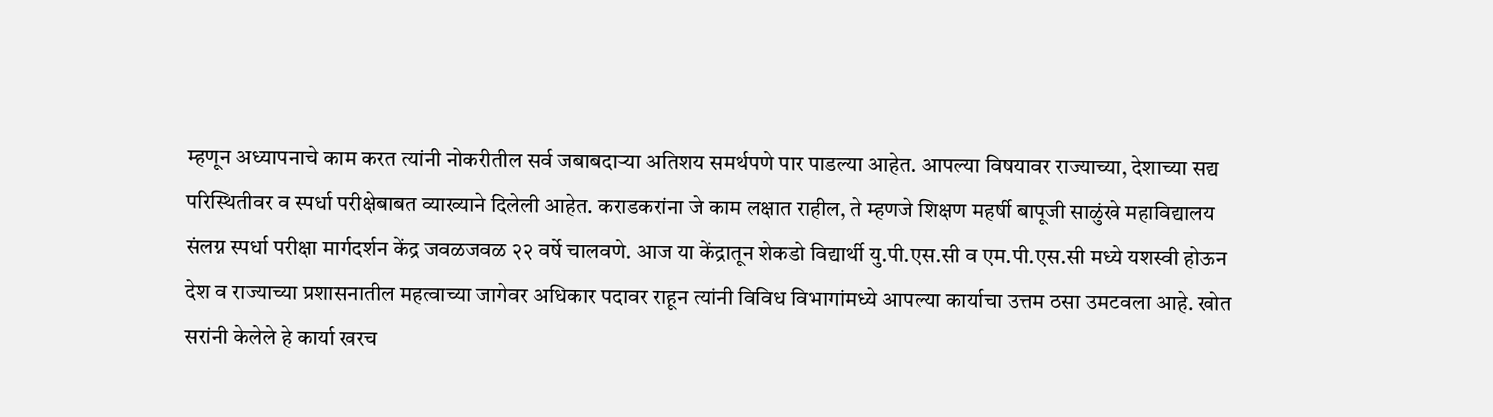म्हणून अध्यापनाचे काम करत त्यांनी नोकरीतील सर्व जबाबदाऱ्या अतिशय समर्थपणे पार पाडल्या आहेत. आपल्या विषयावर राज्याच्या, देशाच्या सद्य परिस्थितीवर व स्पर्धा परीक्षेबाबत व्याख्याने दिलेली आहेत. कराडकरांना जे काम लक्षात राहील, ते म्हणजे शिक्षण महर्षी बापूजी साळुंखे महाविद्यालय संलग्न स्पर्धा परीक्षा मार्गदर्शन केंद्र जवळजवळ २२ वर्षे चालवणे. आज या केंद्रातून शेकडो विद्यार्थी यु.पी.एस.सी व एम.पी.एस.सी मध्ये यशस्वी होऊन देश व राज्याच्या प्रशासनातील महत्वाच्या जागेवर अधिकार पदावर राहून त्यांनी विविध विभागांमध्ये आपल्या कार्याचा उत्तम ठसा उमटवला आहे. खोत सरांनी केलेले हे कार्या खरच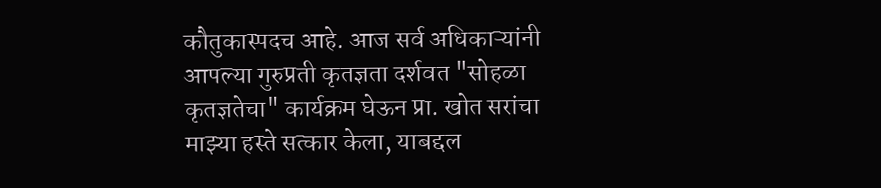कौतुकास्पदच आहे. आज सर्व अधिकाऱ्यांनी आपल्या गुरुप्रती कृतज्ञता दर्शवत "सोहळा कृतज्ञतेचा" कार्यक्रम घेऊन प्रा. खोत सरांचा माझ्या हस्ते सत्कार केला, याबद्दल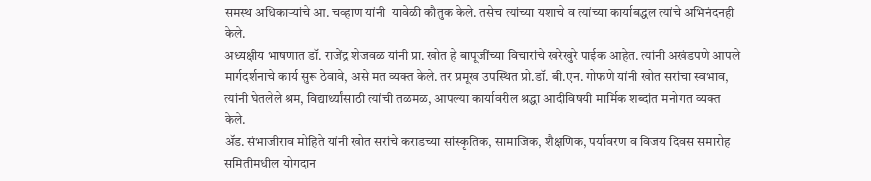समस्थ अधिकाऱ्यांचे आ. चव्हाण यांनी  यावेळी कौतुक केले. तसेच त्यांच्या यशाचे व त्यांच्या कार्याबद्धल त्यांचे अभिनंदनही केले.
अध्यक्षीय भाषणात डॉ. राजेंद्र शेजवळ यांनी प्रा. खोत हे बापूजींच्या विचारांचे खरेखुरे पाईक आहेत. त्यांनी अखंडपणे आपले मार्गदर्शनाचे कार्य सुरू ठेवावे, असे मत व्यक्त केले. तर प्रमूख उपस्थित प्रो.डॉ. बी.एन. गोफणे यांनी खोत सरांचा स्वभाव, त्यांनी घेतलेले श्रम, विद्यार्थ्यांसाठी त्यांची तळमळ, आपल्या कार्यावरील श्रद्धा आदीविषयी मार्मिक शब्दांत मनोगत व्यक्त केले.
ॲड. संभाजीराव मोहिते यांनी खोत सरांचे कराडच्या सांस्कृतिक, सामाजिक, शैक्षणिक, पर्यावरण व विजय दिवस समारोह समितीमधील योगदान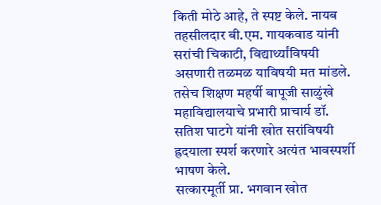किती मोठे आहे, ते स्पष्ट केले. नायब तहसीलदार बी.एम. गायकवाड यांनी सरांची चिकाटी, विद्यार्थ्यांविषयी असणारी तळमळ याविषयी मत मांडले. तसेच शिक्षण महर्षी बापूजी साळुंखे महाविद्यालयाचे प्रभारी प्राचार्य डॉ. सतिश घाटगे यांनी खोत सरांविषयी ह्रदयाला स्पर्श करणारे अत्यंत भावस्पर्शी भाषण केले.
सत्कारमूर्ती प्रा. भगवान खोत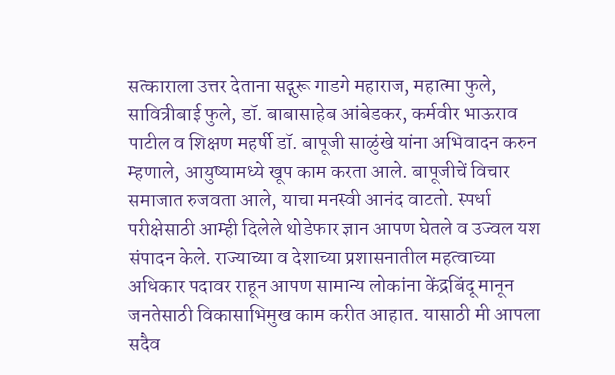सत्काराला उत्तर देताना सद्गुरू गाडगे महाराज, महात्मा फुले, सावित्रीबाई फुले, डॉ. बाबासाहेब आंबेडकर, कर्मवीर भाऊराव पाटील व शिक्षण महर्षी डॉ. बापूजी साळुंखे यांना अभिवादन करुन म्हणाले, आयुष्यामध्ये खूप काम करता आले. बापूजीचें विचार समाजात रुजवता आले, याचा मनस्वी आनंद वाटतो. स्पर्धा परीक्षेसाठी आम्ही दिलेले थोडेफार ज्ञान आपण घेतले व उज्वल यश संपादन केले. राज्याच्या व देशाच्या प्रशासनातील महत्वाच्या  अधिकार पदावर राहून आपण सामान्य लोकांना केंद्रबिंदू मानून  जनतेसाठी विकासाभिमुख काम करीत आहात. यासाठी मी आपला सदैव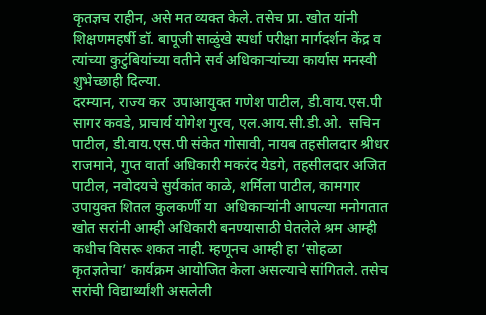कृतज्ञच राहीन, असे मत व्यक्त केले. तसेच प्रा. खोत यांनी शिक्षणमहर्षी डॉ. बापूजी साळुंखे स्पर्धा परीक्षा मार्गदर्शन केंद्र व त्यांच्या कुटुंबियांच्या वतीने सर्व अधिकाऱ्यांच्या कार्यास मनस्वी शुभेच्छाही दिल्या.
दरम्यान, राज्य कर  उपाआयुक्त गणेश पाटील, डी.वाय.एस.पी सागर कवडे, प्राचार्य योगेश गुरव, एल.आय.सी.डी.ओ.  सचिन पाटील, डी.वाय.एस.पी संकेत गोसावी, नायब तहसीलदार श्रीधर राजमाने, गुप्त वार्ता अधिकारी मकरंद येडगे, तहसीलदार अजित पाटील, नवोदयचे सुर्यकांत काळे, शर्मिला पाटील, कामगार उपायुक्त शितल कुलकर्णी या  अधिकाऱ्यांनी आपल्या मनोगतात खोत सरांनी आम्ही अधिकारी बनण्यासाठी घेतलेले श्रम आम्ही कधीच विसरू शकत नाही. म्हणूनच आम्ही हा ‘सोहळा कृतज्ञतेचा’ कार्यक्रम आयोजित केला असल्याचे सांगितले. तसेच सरांची विद्यार्थ्यांशी असलेली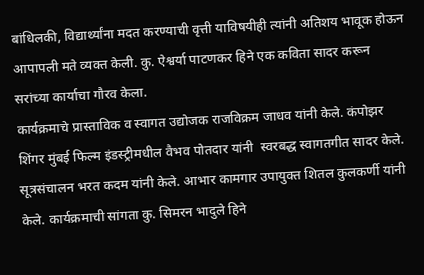बांधिलकी, विद्यार्थ्यांना मदत करण्याची वृत्ती याविषयीही त्यांनी अतिशय भावूक होऊन आपापली मते व्यक्त केली. कु. ऐश्वर्या पाटणकर हिने एक कविता सादर करून सरांच्या कार्याचा गौरव केला.
कार्यक्रमाचे प्रास्ताविक व स्वागत उद्योजक राजविक्रम जाधव यांनी केले. कंपोझर शिंगर मुंबई फिल्म इंडस्ट्रीमधील वैभव पोतदार यांनी  स्वरबद्ध स्वागतगीत सादर केले. सूत्रसंचालन भरत कदम यांनी केले. आभार कामगार उपायुक्त शितल कुलकर्णी यांनी केले. कार्यक्रमाची सांगता कु. सिमरन भादुले हिने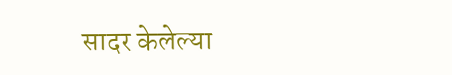सादर केलेल्या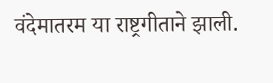वंदेमातरम या राष्ट्रगीताने झाली.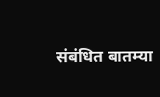संबंधित बातम्या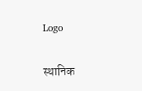Logo

स्थानिक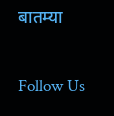बातम्या

Follow Us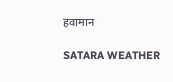हवामान

SATARA WEATHER